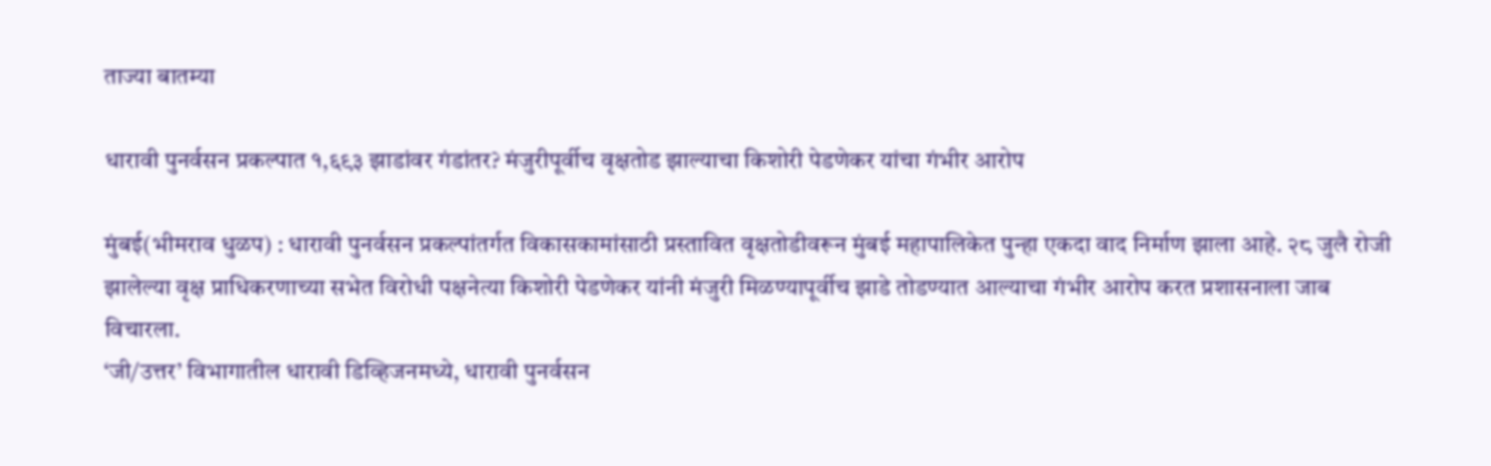ताज्या बातम्या

धारावी पुनर्वसन प्रकल्पात १,६९३ झाडांवर गंडांतर? मंजुरीपूर्वीच वृक्षतोड झाल्याचा किशोरी पेडणेकर यांचा गंभीर आरोप

मुंबई(भीमराव धुळप) : धारावी पुनर्वसन प्रकल्पांतर्गत विकासकामांसाठी प्रस्तावित वृक्षतोडीवरून मुंबई महापालिकेत पुन्हा एकदा वाद निर्माण झाला आहे. २८ जुलै रोजी झालेल्या वृक्ष प्राधिकरणाच्या सभेत विरोधी पक्षनेत्या किशोरी पेडणेकर यांनी मंजुरी मिळण्यापूर्वीच झाडे तोडण्यात आल्याचा गंभीर आरोप करत प्रशासनाला जाब विचारला.
‘जी/उत्तर’ विभागातील धारावी डिव्हिजनमध्ये, धारावी पुनर्वसन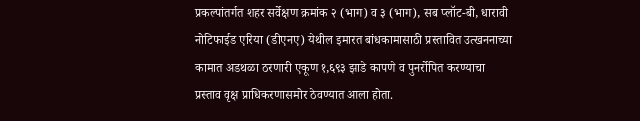प्रकल्पांतर्गत शहर सर्वेक्षण क्रमांक २ (भाग) व ३ (भाग), सब प्लॉट-बी, धारावी नोटिफाईड एरिया (डीएनए) येथील इमारत बांधकामासाठी प्रस्तावित उत्खननाच्या कामात अडथळा ठरणारी एकूण १,६९३ झाडे कापणे व पुनर्रोपित करण्याचा प्रस्ताव वृक्ष प्राधिकरणासमोर ठेवण्यात आला होता.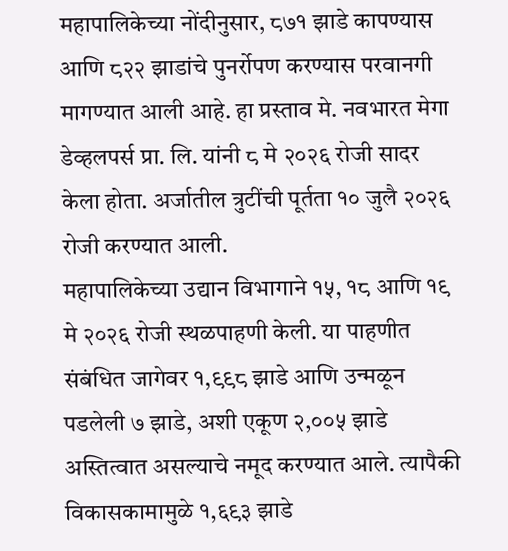महापालिकेच्या नोंदीनुसार, ८७१ झाडे कापण्यास आणि ८२२ झाडांचे पुनर्रोपण करण्यास परवानगी मागण्यात आली आहे. हा प्रस्ताव मे. नवभारत मेगा डेव्हलपर्स प्रा. लि. यांनी ८ मे २०२६ रोजी सादर केला होता. अर्जातील त्रुटींची पूर्तता १० जुलै २०२६ रोजी करण्यात आली.
महापालिकेच्या उद्यान विभागाने १५, १८ आणि १९ मे २०२६ रोजी स्थळपाहणी केली. या पाहणीत संबंधित जागेवर १,९९८ झाडे आणि उन्मळून पडलेली ७ झाडे, अशी एकूण २,००५ झाडे अस्तित्वात असल्याचे नमूद करण्यात आले. त्यापैकी विकासकामामुळे १,६९३ झाडे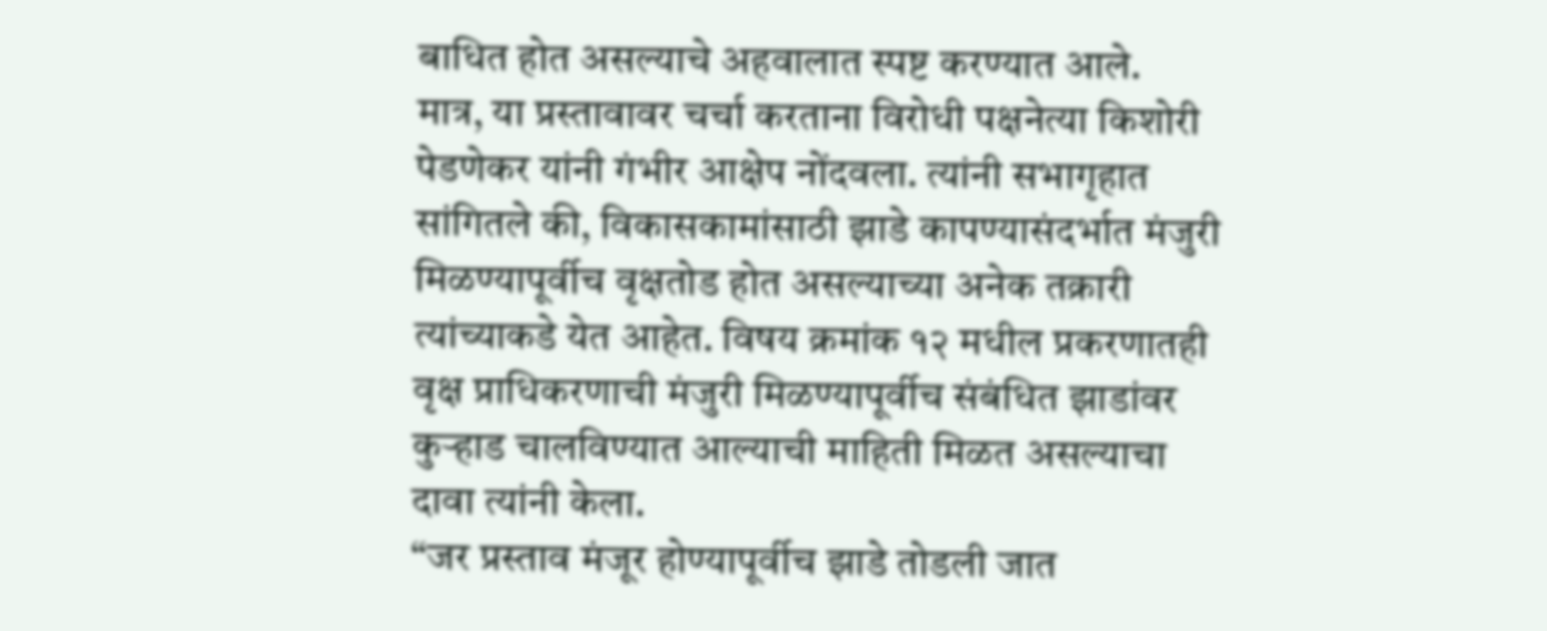बाधित होत असल्याचे अहवालात स्पष्ट करण्यात आले.
मात्र, या प्रस्तावावर चर्चा करताना विरोधी पक्षनेत्या किशोरी पेडणेकर यांनी गंभीर आक्षेप नोंदवला. त्यांनी सभागृहात सांगितले की, विकासकामांसाठी झाडे कापण्यासंदर्भात मंजुरी मिळण्यापूर्वीच वृक्षतोड होत असल्याच्या अनेक तक्रारी त्यांच्याकडे येत आहेत. विषय क्रमांक १२ मधील प्रकरणातही वृक्ष प्राधिकरणाची मंजुरी मिळण्यापूर्वीच संबंधित झाडांवर कुऱ्हाड चालविण्यात आल्याची माहिती मिळत असल्याचा दावा त्यांनी केला.
“जर प्रस्ताव मंजूर होण्यापूर्वीच झाडे तोडली जात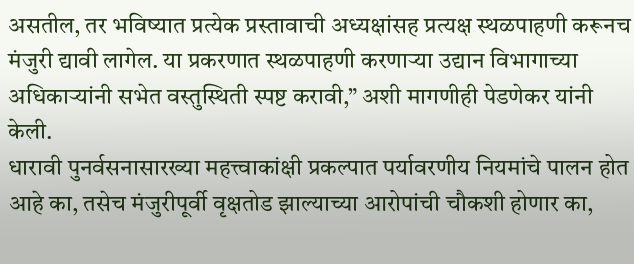असतील, तर भविष्यात प्रत्येक प्रस्तावाची अध्यक्षांसह प्रत्यक्ष स्थळपाहणी करूनच मंजुरी द्यावी लागेल. या प्रकरणात स्थळपाहणी करणाऱ्या उद्यान विभागाच्या अधिकाऱ्यांनी सभेत वस्तुस्थिती स्पष्ट करावी,” अशी मागणीही पेडणेकर यांनी केली.
धारावी पुनर्वसनासारख्या महत्त्वाकांक्षी प्रकल्पात पर्यावरणीय नियमांचे पालन होत आहे का, तसेच मंजुरीपूर्वी वृक्षतोड झाल्याच्या आरोपांची चौकशी होणार का,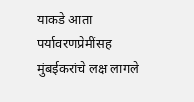याकडे आता पर्यावरणप्रेमींसह मुंबईकरांचे लक्ष लागले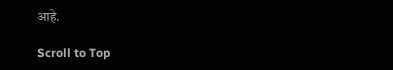आहे.

Scroll to Top